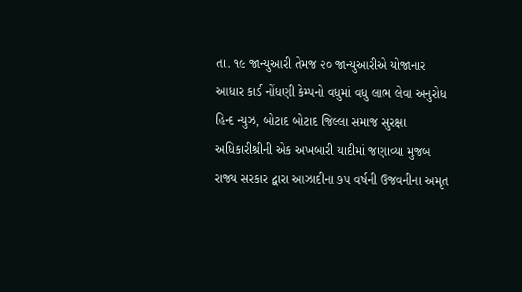તા. ૧૯ જાન્યુઆરી તેમજ ૨૦ જાન્યુઆરીએ યોજાનાર આધાર કાર્ડ નોંધણી કેમ્પનો વધુમાં વધુ લાભ લેવા અનુરોધ હિન્દ ન્યુઝ, બોટાદ બોટાદ જિલ્લા સમાજ સુરક્ષા અધિકારીશ્રીની એક અખબારી યાદીમાં જણાવ્યા મુજબ રાજ્ય સરકાર દ્વારા આઝાદીના ૭૫ વર્ષની ઉજવનીના અમૃત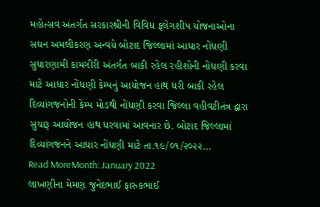મહોત્સવ અંતર્ગત સરકારશ્રીની વિવિધ ફલેગશીપ યોજનાઓના સઘન અમલીકરણ અન્વયે બોટાદ જિલ્લામાં આધાર નોંધણી સુધારણામી કામગીરી અંતર્ગત બાકી રહેલ રહીશોની નોંધણી કરવા માટે આધાર નોંધણી કેમ્પનું આયોજન હાથ ધરી બાકી રહેલ દિવ્યાંગજનોની કેમ્પ મોડથી નોંધણી કરવા જિલ્લા વહીવટીતંત્ર દ્વારા સુચારૂ આયોજન હાથ ધરવામાં આવનાર છે. બોટાદ જિલ્લામાં દિવ્યાંગજનને આધાર નોંધણી માટે તા.૧૯/૦૧/૨૦૨૨…
Read MoreMonth: January 2022
લાખણીના મેમણ જુનેદભાઈ ફારુકભાઈ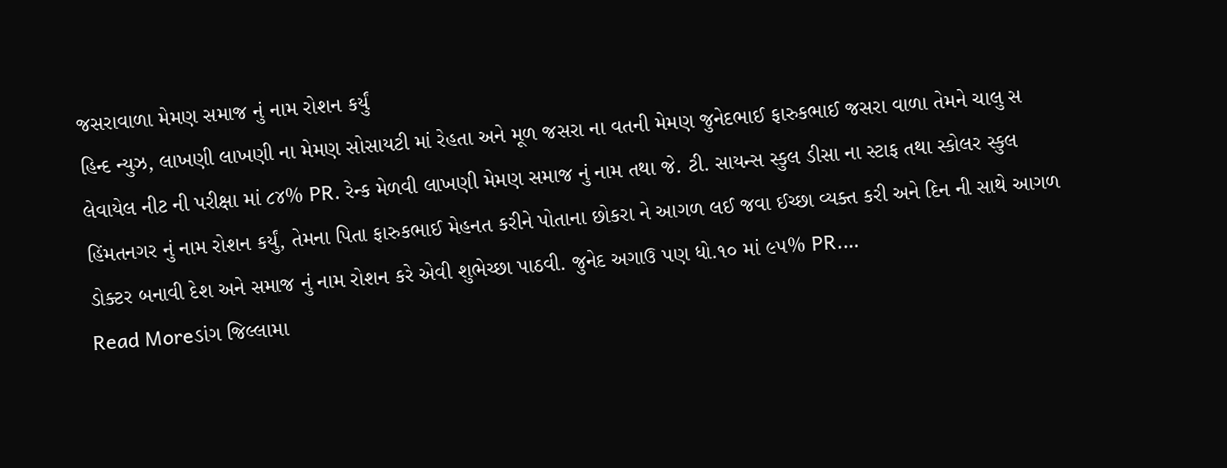જસરાવાળા મેમણ સમાજ નું નામ રોશન કર્યું
હિન્દ ન્યુઝ, લાખણી લાખણી ના મેમણ સોસાયટી માં રેહતા અને મૂળ જસરા ના વતની મેમણ જુનેદભાઈ ફારુકભાઈ જસરા વાળા તેમને ચાલુ સ લેવાયેલ નીટ ની પરીક્ષા માં ૮૪% PR. રેન્ક મેળવી લાખણી મેમણ સમાજ નું નામ તથા જે. ટી. સાયન્સ સ્કુલ ડીસા ના સ્ટાફ તથા સ્કોલર સ્કુલ હિંમતનગર નું નામ રોશન કર્યું, તેમના પિતા ફારુકભાઈ મેહનત કરીને પોતાના છોકરા ને આગળ લઈ જવા ઈચ્છા વ્યક્ત કરી અને દિન ની સાથે આગળ ડોક્ટર બનાવી દેશ અને સમાજ નું નામ રોશન કરે એવી શુભેચ્છા પાઠવી. જુનેદ અગાઉ પણ ધો.૧૦ માં ૯૫% PR.…
Read Moreડાંગ જિલ્લામા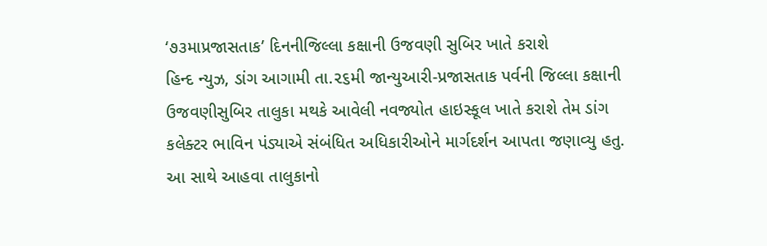‘૭૩માપ્રજાસતાક’ દિનનીજિલ્લા કક્ષાની ઉજવણી સુબિર ખાતે કરાશે
હિન્દ ન્યુઝ, ડાંગ આગામી તા.૨૬મી જાન્યુઆરી-પ્રજાસતાક પર્વની જિલ્લા કક્ષાની ઉજવણીસુબિર તાલુકા મથકે આવેલી નવજ્યોત હાઇસ્કૂલ ખાતે કરાશે તેમ ડાંગ કલેક્ટર ભાવિન પંડ્યાએ સંબંધિત અધિકારીઓને માર્ગદર્શન આપતા જણાવ્યુ હતુ. આ સાથે આહવા તાલુકાનો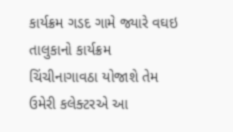કાર્યક્રમ ગડદ ગામે જ્યારે વઘઇ તાલુકાનો કાર્યક્રમ ચિંચીનાગાવઠા યોજાશે તેમ ઉમેરી કલેક્ટરએ આ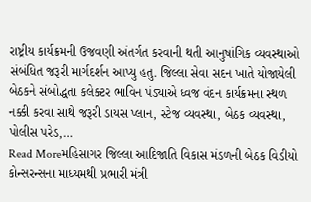રાષ્ટ્રીય કાર્યક્રમની ઉજવણી અંતર્ગત કરવાની થતી આનુષાંગિક વ્યવસ્થાઓ સંબંધિત જરૂરી માર્ગદર્શન આપ્યુ હતુ. જિલ્લા સેવા સદન ખાતે યોજાયેલી બેઠકને સંબોદ્ધતા કલેક્ટર ભાવિન પંડ્યાએ ધ્વજ વંદન કાર્યક્રમના સ્થળ નક્કી કરવા સાથે જરૂરી ડાયસ પ્લાન, સ્ટેજ વ્યવસ્થા, બેઠક વ્યવસ્થા, પોલીસ પરેડ,…
Read Moreમહિસાગર જિલ્લા આદિજાતિ વિકાસ મંડળની બેઠક વિડીયો કોન્સરન્સના માધ્યમથી પ્રભારી મંત્રી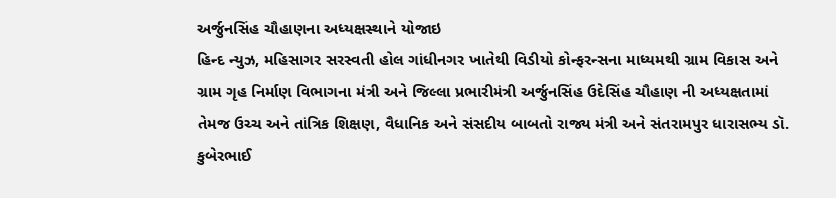અર્જુનસિંહ ચૌહાણના અધ્યક્ષસ્થાને યોજાઇ
હિન્દ ન્યુઝ, મહિસાગર સરસ્વતી હોલ ગાંધીનગર ખાતેથી વિડીયો કોન્ફરન્સના માધ્યમથી ગ્રામ વિકાસ અને ગ્રામ ગૃહ નિર્માણ વિભાગના મંત્રી અને જિલ્લા પ્રભારીમંત્રી અર્જુનસિંહ ઉદેસિંહ ચૌહાણ ની અધ્યક્ષતામાં તેમજ ઉચ્ચ અને તાંત્રિક શિક્ષણ, વૈધાનિક અને સંસદીય બાબતો રાજ્ય મંત્રી અને સંતરામપુર ધારાસભ્ય ડૉ. કુબેરભાઈ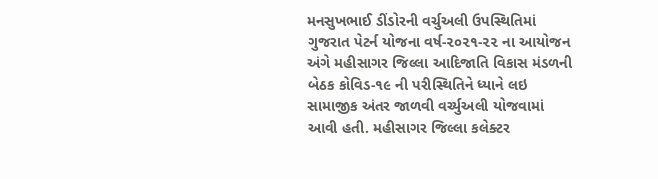મનસુખભાઈ ડીંડોરની વર્ચુઅલી ઉપસ્થિતિમાં ગુજરાત પેટર્ન યોજના વર્ષ-૨૦૨૧-૨૨ ના આયોજન અંગે મહીસાગર જિલ્લા આદિજાતિ વિકાસ મંડળની બેઠક કોવિડ-૧૯ ની પરીસ્થિતિને ધ્યાને લઇ સામાજીક અંતર જાળવી વર્ચ્યુઅલી યોજવામાં આવી હતી. મહીસાગર જિલ્લા કલેક્ટર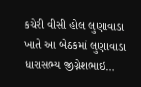કચેરી વીસી હોલ લુણાવાડા ખાતે આ બેઠકમાં લુણાવાડા ધારાસભ્ય જીગ્નેશભાઇ…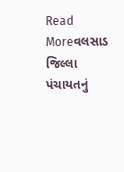Read Moreવલસાડ જિલ્લા પંચાયતનું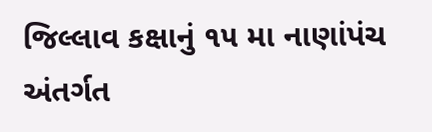જિલ્લાવ કક્ષાનું ૧૫ મા નાણાંપંચ અંતર્ગત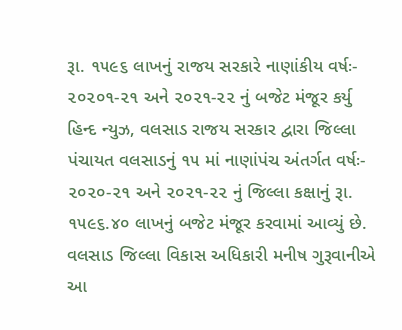રૂા. ૧૫૯૬ લાખનું રાજય સરકારે નાણાંકીય વર્ષઃ- ૨૦૨૦૧-૨૧ અને ૨૦૨૧-૨૨ નું બજેટ મંજૂર કર્યુ
હિન્દ ન્યુઝ, વલસાડ રાજય સરકાર દ્વારા જિલ્લા પંચાયત વલસાડનું ૧૫ માં નાણાંપંચ અંતર્ગત વર્ષઃ- ૨૦૨૦-૨૧ અને ૨૦૨૧-૨૨ નું જિલ્લા કક્ષાનું રૂા. ૧૫૯૬.૪૦ લાખનું બજેટ મંજૂર કરવામાં આવ્યું છે. વલસાડ જિલ્લા વિકાસ અધિકારી મનીષ ગુરૂવાનીએ આ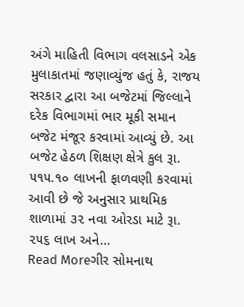અંગે માહિતી વિભાગ વલસાડને એક મુલાકાતમાં જણાવ્યુંજ હતું કે, રાજય સરકાર દ્વારા આ બજેટમાં જિલ્લાને દરેક વિભાગમાં ભાર મૂકી સમાન બજેટ મંજૂર કરવામાં આવ્યું છે. આ બજેટ હેઠળ શિક્ષણ ક્ષેત્રે કુલ રૂા. ૫૧૫.૧૦ લાખની ફાળવણી કરવામાં આવી છે જે અનુસાર પ્રાથમિક શાળામાં ૩૨ નવા ઓરડા માટે રૂા. ૨૫૬ લાખ અને…
Read Moreગીર સોમનાથ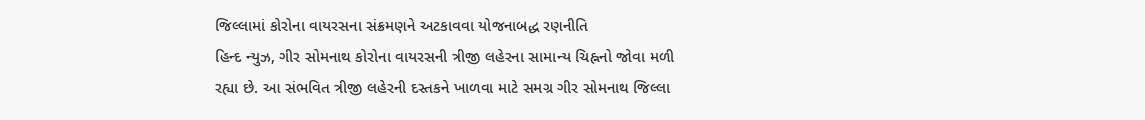જિલ્લામાં કોરોના વાયરસના સંક્રમણને અટકાવવા યોજનાબદ્ધ રણનીતિ
હિન્દ ન્યુઝ, ગીર સોમનાથ કોરોના વાયરસની ત્રીજી લહેરના સામાન્ય ચિહ્નનો જોવા મળી રહ્યા છે. આ સંભવિત ત્રીજી લહેરની દસ્તકને ખાળવા માટે સમગ્ર ગીર સોમનાથ જિલ્લા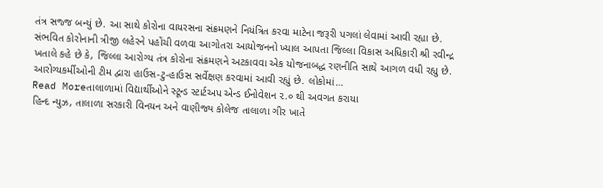તંત્ર સજ્જ બન્યું છે. આ સાથે કોરોના વાયરસના સંક્રમણને નિયંત્રિત કરવા માટેના જરૂરી પગલાં લેવામાં આવી રહ્યા છે. સંભવિત કોરોનાની ત્રીજી લહેરને પહોંચી વળવા આગોતરા આયોજનનો ખ્યાલ આપતા જિલ્લા વિકાસ અધિકારી શ્રી રવીન્દ્ર ખતાલે કહે છે કે, જિલ્લા આરોગ્ય તંત્ર કોરોના સંક્રમણને અટકાવવા એક યોજનાબદ્ધ રણનીતિ સાથે આગળ વધી રહ્યુ છે. આરોગ્યકર્મીઓની ટીમ દ્વારા હાઉસ-ટુ-હાઉસ સર્વેક્ષણ કરવામાં આવી રહ્યું છે. લોકોમાં…
Read Moreતાલાળામાં વિદ્યાર્થીઓને સ્ટૂન્ડ સ્ટાર્ટઅપ એન્ડ ઈનોવેશન ૨.૦ થી અવગત કરાયા
હિન્દ ન્યુઝ, તાલાળા સરકારી વિનયન અને વાણીજ્ય કોલેજ તાલાળા ગીર ખાતે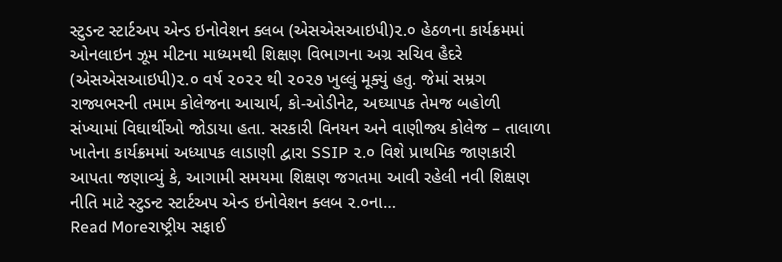સ્ટુડન્ટ સ્ટાર્ટઅપ એન્ડ ઇનોવેશન ક્લબ (એસએસઆઇપી)૨.૦ હેઠળના કાર્યક્રમમાં ઓનલાઇન ઝૂમ મીટના માધ્યમથી શિક્ષણ વિભાગના અગ્ર સચિવ હૈદરે (એસએસઆઇપી)૨.૦ વર્ષ ૨૦૨૨ થી ૨૦૨૭ ખુલ્લું મૂક્યું હતુ. જેમાં સમ્રગ રાજ્યભરની તમામ કોલેજના આચાર્ય, કો-ઓડીનેટ, અઘ્યાપક તેમજ બહોળી સંખ્યામાં વિઘાર્થીઓ જોડાયા હતા. સરકારી વિનયન અને વાણીજ્ય કોલેજ – તાલાળા ખાતેના કાર્યક્રમમાં અધ્યાપક લાડાણી દ્વારા SSIP ૨.૦ વિશે પ્રાથમિક જાણકારી આપતા જણાવ્યું કે, આગામી સમયમા શિક્ષણ જગતમા આવી રહેલી નવી શિક્ષણ નીતિ માટે સ્ટુડન્ટ સ્ટાર્ટઅપ એન્ડ ઇનોવેશન ક્લબ ૨.૦ના…
Read Moreરાષ્ટ્રીય સફાઈ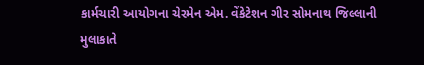કાર્મચારી આયોગના ચેરમેન એમ. વેંકેટેશન ગીર સોમનાથ જિલ્લાની મુલાકાતે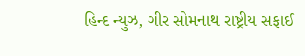હિન્દ ન્યુઝ, ગીર સોમનાથ રાષ્ટ્રીય સફાઈ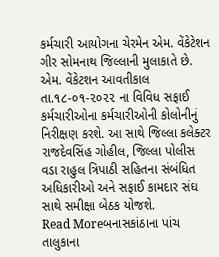કર્મચારી આયોગના ચેરમેન એમ. વેંકેટેશન ગીર સોમનાથ જિલ્લાની મુલાકાતે છે. એમ. વેંકેટશન આવતીકાલ તા.૧૮-૦૧-૨૦૨૨ ના વિવિધ સફાઈ કર્મચારીઓના કર્મચારીઓની કોલોનીનું નિરીક્ષણ કરશે. આ સાથે જિલ્લા કલેક્ટર રાજદેવસિંહ ગોહીલ, જિલ્લા પોલીસ વડા રાહુલ ત્રિપાઠી સહિતના સંબંધિત અધિકારીઓ અને સફાઈ કામદાર સંઘ સાથે સમીક્ષા બેઠક યોજશે.
Read Moreબનાસકાંઠાના પાંચ તાલુકાના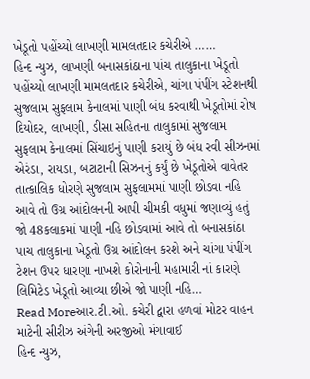ખેડૂતો પહોંચ્યો લાખણી મામલતદાર કચેરીએ ……
હિન્દ ન્યુઝ, લાખણી બનાસકાંઠાના પાંચ તાલુકાના ખેડૂતો પહોંચ્યો લાખણી મામલતદાર કચેરીએ, ચાંગા પંપીંગ સ્ટેશનથી સુજલામ સુફલામ કેનાલમાં પાણી બંધ કરવાથી ખેડૂતોમાં રોષ દિયોદર, લાખણી, ડીસા સહિતના તાલુકામાં સુજલામ સુફલામ કેનાલમાં સિંચાઇનું પાણી કરાયું છે બંધ રવી સીઝનમાં એરંડા, રાયડા, બટાટાની સિઝનનું કર્યું છે ખેડૂતોએ વાવેતર તાત્કાલિક ધોરણે સુજલામ સુફલામમાં પાણી છોડવા નહિ આવે તો ઉગ્ર આંદોલનની આપી ચીમકી વધુમાં જણાવ્યું હતું જો 48કલાકમાં પાણી નહિ છોડવામાં આવે તો બનાસકાંઠા પાચ તાલુકાના ખેડૂતો ઉગ્ર આંદોલન કરશે અને ચાંગા પંપીંગ ટેશન ઉપર ધારણા નાખશે કોરોનાની મહામારી નાં કારણે લિમિટેડ ખેડૂતો આવ્યા છીએ જો પાણી નહિ…
Read Moreઆર.ટી.ઓ. કચેરી દ્વારા હળવાં મોટર વાહન માટેની સીરીઝ અંગેની અરજીઓ મંગાવાઈ
હિન્દ ન્યુઝ,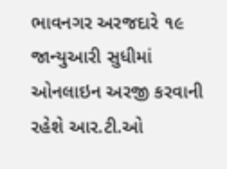ભાવનગર અરજદારે ૧૯ જાન્યુઆરી સુધીમાં ઓનલાઇન અરજી કરવાની રહેશે આર.ટી.ઓ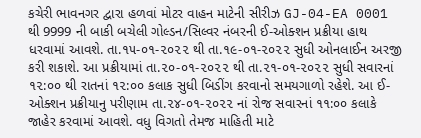કચેરી ભાવનગર દ્વારા હળવાં મોટર વાહન માટેની સીરીઝ GJ-04-EA 0001 થી 9999 ની બાકી બચેલી ગોલ્ડન/સિલ્વર નંબરની ઈ-ઓક્શન પ્રક્રીયા હાથ ધરવામાં આવશે. તા.૧૫-૦૧-૨૦૨૨ થી તા.૧૯-૦૧-૨૦૨૨ સુધી ઓનલાઈન અરજી કરી શકાશે. આ પ્રક્રીયામાં તા.૨૦-૦૧-૨૦૨૨ થી તા.૨૧-૦૧-૨૦૨૨ સુધી સવારનાં ૧૨:૦૦ થી રાતનાં ૧૨:૦૦ કલાક સુધી બિડીંગ કરવાનો સમયગાળો રહેશે. આ ઈ-ઓક્શન પ્રક્રીયાનુ પરીણામ તા.૨૪-૦૧-૨૦૨૨ નાં રોજ સવારનાં ૧૧:૦૦ કલાકે જાહેર કરવામાં આવશે. વધુ વિગતો તેમજ માહિતી માટે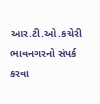આર.ટી.ઓ.કચેરી ભાવનગરનો સંપર્ક કરવા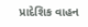પ્રાદેશિક વાહન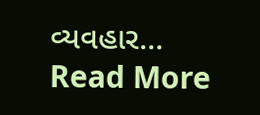વ્યવહાર…
Read More